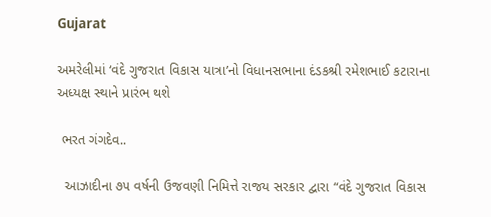Gujarat

અમરેલીમાં ‘વંદે ગુજરાત વિકાસ યાત્રા’નો વિધાનસભાના દંડકશ્રી રમેશભાઈ કટારાના અધ્યક્ષ સ્થાને પ્રારંભ થશે

 ભરત ગંગદેવ..

  આઝાદીના ૭૫ વર્ષની ઉજવણી નિમિત્તે રાજય સરકાર દ્વારા “વંદે ગુજરાત વિકાસ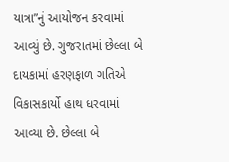યાત્રા”નું આયોજન કરવામાં આવ્યું છે. ગુજરાતમાં છેલ્લા બે દાયકામાં હરણફાળ ગતિએ વિકાસકાર્યો હાથ ધરવામાં આવ્યા છે. છેલ્લા બે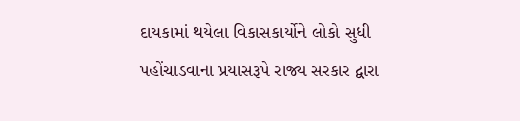દાયકામાં થયેલા વિકાસકાર્યોને લોકો સુધી પહોંચાડવાના પ્રયાસરૂપે રાજ્ય સરકાર દ્વારા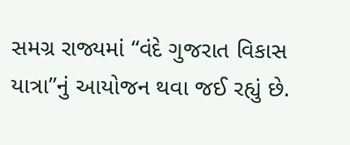સમગ્ર રાજ્યમાં “વંદે ગુજરાત વિકાસ યાત્રા”નું આયોજન થવા જઈ રહ્યું છે.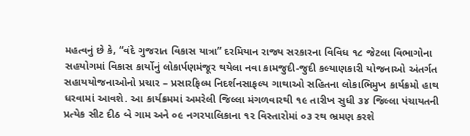મહત્વનું છે કે, “વંદે ગુજરાત વિકાસ યાત્રા” દરમિયાન રાજ્ય સરકારના વિવિધ ૧૮ જેટલા વિભાગોના સહયોગમાં વિકાસ કાર્યોનું લોકાર્પણમંજૂર થયેલા નવા કામજુદી-જુદી કલ્યાણકારી યોજનાઓ અંતર્ગત સહાયયોજનાઓનો પ્રચાર – પ્રસારફિલ્મ નિદર્શનસાફલ્ય ગાથાઓ સહિતના લોકાભિમુખ કાર્યક્રમો હાથ ધરવામાં આવશે. આ કાર્યક્રમમાં અમરેલી જિલ્લા મંગળવારથી ૧૯ તારીખ સુધી ૩૪ જિલ્લા પંચાયતની પ્રત્યેક સીટ દીઠ બે ગામ અને ૦૯ નગરપાલિકાના ૧૨ વિસ્તારોમાં ૦૩ રથ ભ્રમણ કરશે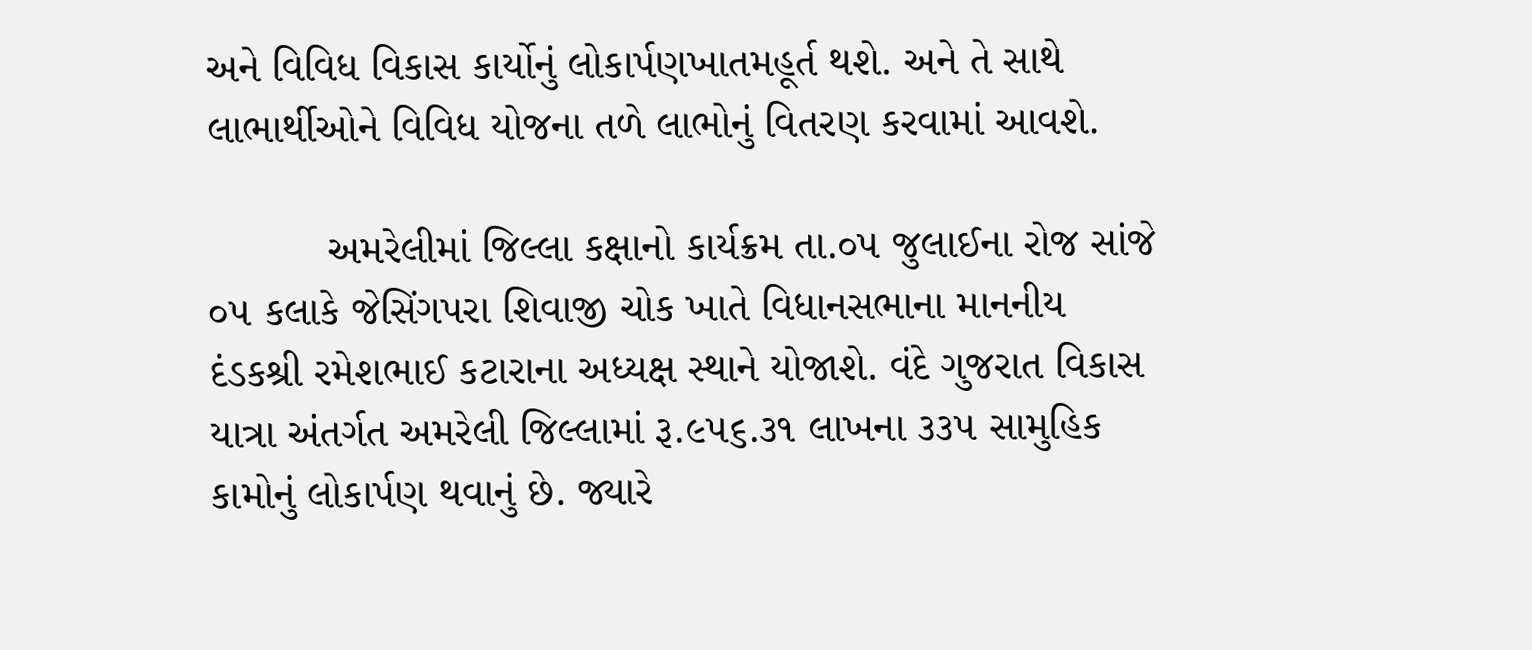અને વિવિધ વિકાસ કાર્યોનું લોકાર્પણખાતમહૂર્ત થશે. અને તે સાથે લાભાર્થીઓને વિવિધ યોજના તળે લાભોનું વિતરણ કરવામાં આવશે.

          અમરેલીમાં જિલ્લા કક્ષાનો કાર્યક્રમ તા.૦૫ જુલાઈના રોજ સાંજે ૦૫ કલાકે જેસિંગપરા શિવાજી ચોક ખાતે વિધાનસભાના માનનીય દંડકશ્રી રમેશભાઈ કટારાના અધ્યક્ષ સ્થાને યોજાશે. વંદે ગુજરાત વિકાસ યાત્રા અંતર્ગત અમરેલી જિલ્લામાં રૂ.૯૫૬.૩૧ લાખના ૩૩૫ સામુહિક કામોનું લોકાર્પણ થવાનું છે. જ્યારે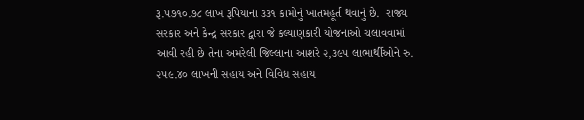રૂ.૫૭૧૦.૭૮ લાખ રૂપિયાના ૩૩૧ કામોનું ખાતમહૂર્ત થવાનું છે.  રાજ્ય સરકાર અને કેન્દ્ર સરકાર દ્વારા જે કલ્યાણકારી યોજનાઓ ચલાવવામાં આવી રહી છે તેના અમરેલી જિલ્લાના આશરે ૨,૩૯૫ લાભાર્થીઓને રુ. ૨૫૯.૪૦ લાખની સહાય અને વિવિધ સહાય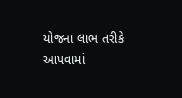યોજના લાભ તરીકે આપવામાં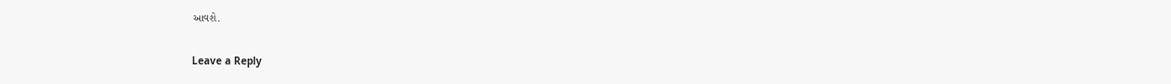આવશે.

Leave a Reply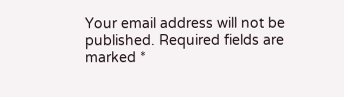Your email address will not be published. Required fields are marked *